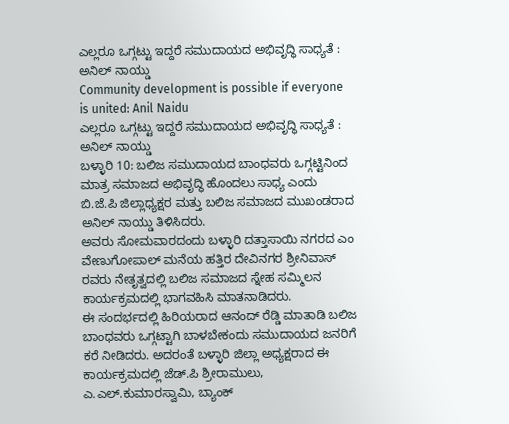ಎಲ್ಲರೂ ಒಗ್ಗಟ್ಟು ಇದ್ದರೆ ಸಮುದಾಯದ ಅಭಿವೃದ್ಧಿ ಸಾಧ್ಯತೆ : ಅನಿಲ್ ನಾಯ್ಡು
Community development is possible if everyone is united: Anil Naidu
ಎಲ್ಲರೂ ಒಗ್ಗಟ್ಟು ಇದ್ದರೆ ಸಮುದಾಯದ ಅಭಿವೃದ್ಧಿ ಸಾಧ್ಯತೆ : ಅನಿಲ್ ನಾಯ್ಡು
ಬಳ್ಳಾರಿ 10: ಬಲಿಜ ಸಮುದಾಯದ ಬಾಂಧವರು ಒಗ್ಗಟ್ಟಿನಿಂದ ಮಾತ್ರ ಸಮಾಜದ ಅಭಿವೃದ್ಧಿ ಹೊಂದಲು ಸಾಧ್ಯ ಎಂದು ಬಿ.ಜೆ.ಪಿ ಜಿಲ್ಲಾಧ್ಯಕ್ಷರ ಮತ್ತು ಬಲಿಜ ಸಮಾಜದ ಮುಖಂಡರಾದ ಅನಿಲ್ ನಾಯ್ಡು ತಿಳಿಸಿದರು.
ಅವರು ಸೋಮವಾರದಂದು ಬಳ್ಳಾರಿ ದತ್ತಾಸಾಯಿ ನಗರದ ಎಂ ವೇಣುಗೋಪಾಲ್ ಮನೆಯ ಹತ್ತಿರ ದೇವಿನಗರ ಶ್ರೀನಿವಾಸ್ ರವರು ನೇತೃತ್ವದಲ್ಲಿ ಬಲಿಜ ಸಮಾಜದ ಸ್ನೇಹ ಸಮ್ಮಿಲನ ಕಾರ್ಯಕ್ರಮದಲ್ಲಿ ಭಾಗವಹಿಸಿ ಮಾತನಾಡಿದರು.
ಈ ಸಂದರ್ಭದಲ್ಲಿ ಹಿರಿಯರಾದ ಆನಂದ್ ರೆಡ್ಡಿ ಮಾತಾಡಿ ಬಲಿಜ ಬಾಂಧವರು ಒಗ್ಗಟ್ಟಾಗಿ ಬಾಳಬೇಕಂದು ಸಮುದಾಯದ ಜನರಿಗೆ ಕರೆ ನೀಡಿದರು. ಅದರಂತೆ ಬಳ್ಳಾರಿ ಜಿಲ್ಲಾ ಅಧ್ಯಕ್ಷರಾದ ಈ ಕಾರ್ಯಕ್ರಮದಲ್ಲಿ ಜೆಡ್.ಪಿ ಶ್ರೀರಾಮುಲು, ಎ.ಎಲ್.ಕುಮಾರಸ್ವಾಮಿ, ಬ್ಯಾಂಕ್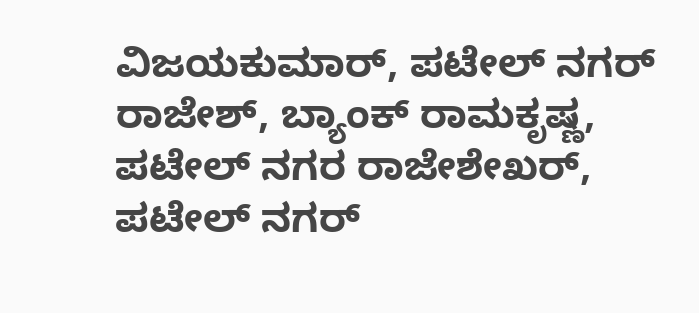ವಿಜಯಕುಮಾರ್, ಪಟೇಲ್ ನಗರ್ ರಾಜೇಶ್, ಬ್ಯಾಂಕ್ ರಾಮಕೃಷ್ಣ, ಪಟೇಲ್ ನಗರ ರಾಜೇಶೇಖರ್, ಪಟೇಲ್ ನಗರ್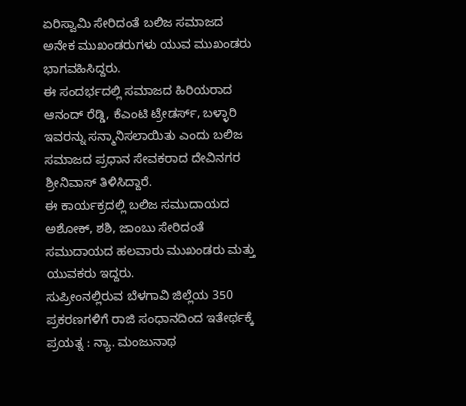ಏರಿಸ್ವಾಮಿ ಸೇರಿದಂತೆ ಬಲಿಜ ಸಮಾಜದ ಅನೇಕ ಮುಖಂಡರುಗಳು ಯುವ ಮುಖಂಡರು ಭಾಗವಹಿಸಿದ್ದರು.
ಈ ಸಂದರ್ಭದಲ್ಲಿ ಸಮಾಜದ ಹಿರಿಯರಾದ ಆನಂದ್ ರೆಡ್ಡಿ, ಕೆಎಂಟಿ ಟ್ರೇಡರ್ಸ್, ಬಳ್ಳಾರಿ ಇವರನ್ನು ಸನ್ಮಾನಿಸಲಾಯಿತು ಎಂದು ಬಲಿಜ ಸಮಾಜದ ಪ್ರಧಾನ ಸೇವಕರಾದ ದೇವಿನಗರ ಶ್ರೀನಿವಾಸ್ ತಿಳಿಸಿದ್ದಾರೆ.
ಈ ಕಾರ್ಯಕ್ರದಲ್ಲಿ ಬಲಿಜ ಸಮುದಾಯದ ಅಶೋಕ್, ಶಶಿ, ಜಾಂಬು ಸೇರಿದಂತೆ ಸಮುದಾಯದ ಹಲವಾರು ಮುಖಂಡರು ಮತ್ತು ಯುವಕರು ಇದ್ದರು.
ಸುಪ್ರೀಂನಲ್ಲಿರುವ ಬೆಳಗಾವಿ ಜಿಲ್ಲೆಯ 350 ಪ್ರಕರಣಗಳಿಗೆ ರಾಜಿ ಸಂಧಾನದಿಂದ ಇತೇರ್ಥಕ್ಕೆ ಪ್ರಯತ್ನ : ನ್ಯಾ. ಮಂಜುನಾಥ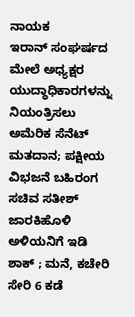ನಾಯಕ
ಇರಾನ್ ಸಂಘರ್ಷದ ಮೇಲೆ ಅಧ್ಯಕ್ಷರ ಯುದ್ಧಾಧಿಕಾರಗಳನ್ನು ನಿಯಂತ್ರಿಸಲು ಅಮೆರಿಕ ಸೆನೆಟ್ ಮತದಾನ; ಪಕ್ಷೀಯ ವಿಭಜನೆ ಬಹಿರಂಗ
ಸಚಿವ ಸತೀಶ್ ಜಾರಕಿಹೊಳಿ ಅಳಿಯನಿಗೆ ಇಡಿ ಶಾಕ್ ; ಮನೆ, ಕಚೇರಿ ಸೇರಿ 6 ಕಡೆ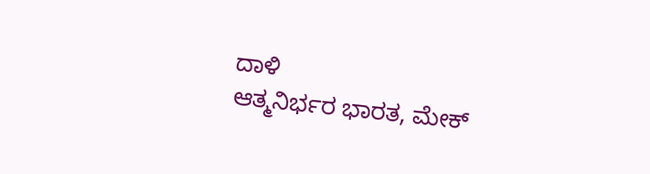ದಾಳಿ
ಆತ್ಮನಿರ್ಭರ ಭಾರತ, ಮೇಕ್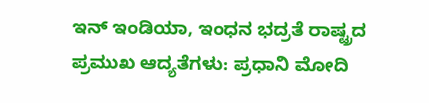ಇನ್ ಇಂಡಿಯಾ, ಇಂಧನ ಭದ್ರತೆ ರಾಷ್ಟ್ರದ ಪ್ರಮುಖ ಆದ್ಯತೆಗಳು: ಪ್ರಧಾನಿ ಮೋದಿ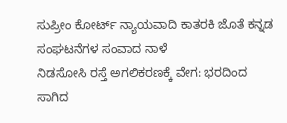ಸುಪ್ರೀಂ ಕೋರ್ಟ್ ನ್ಯಾಯವಾದಿ ಕಾತರಕಿ ಜೊತೆ ಕನ್ನಡ ಸಂಘಟನೆಗಳ ಸಂವಾದ ನಾಳೆ
ನಿಡಸೋಸಿ ರಸ್ತೆ ಅಗಲಿಕರಣಕ್ಕೆ ವೇಗ: ಭರದಿಂದ ಸಾಗಿದ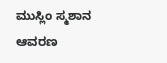ಮುಸ್ಲಿಂ ಸ್ಮಶಾನ ಆವರಣ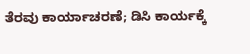ತೆರವು ಕಾರ್ಯಾಚರಣೆ; ಡಿಸಿ ಕಾರ್ಯಕ್ಕೆ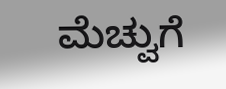ಮೆಚ್ವುಗೆ